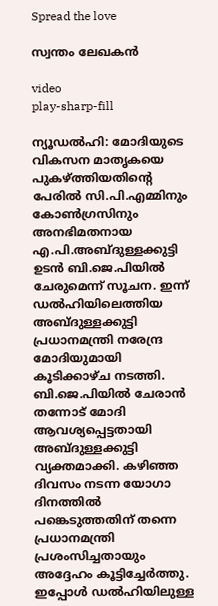Spread the love

സ്വന്തം ലേഖകൻ

video
play-sharp-fill

ന്യൂഡൽഹി: മോദിയുടെ വികസന മാതൃകയെ പുകഴ്ത്തിയതിന്റെ പേരിൽ സി.പി.എമ്മിനും കോൺഗ്രസിനും അനഭിമതനായ എ.പി.അബ്ദുള്ളക്കുട്ടി ഉടൻ ബി.ജെ.പിയിൽ ചേരുമെന്ന് സൂചന. ഇന്ന് ഡൽഹിയിലെത്തിയ അബ്ദുള്ളക്കുട്ടി പ്രധാനമന്ത്രി നരേന്ദ്ര മോദിയുമായി കൂടിക്കാഴ്ച നടത്തി. ബി.ജെ.പിയിൽ ചേരാൻ തന്നോട് മോദി ആവശ്യപ്പെട്ടതായി അബ്ദുള്ളക്കുട്ടി വ്യക്തമാക്കി. കഴിഞ്ഞ ദിവസം നടന്ന യോഗാ ദിനത്തിൽ പങ്കെടുത്തതിന് തന്നെ പ്രധാനമന്ത്രി പ്രശംസിച്ചതായും അദ്ദേഹം കൂട്ടിച്ചേർത്തു. ഇപ്പോൾ ഡൽഹിയിലുള്ള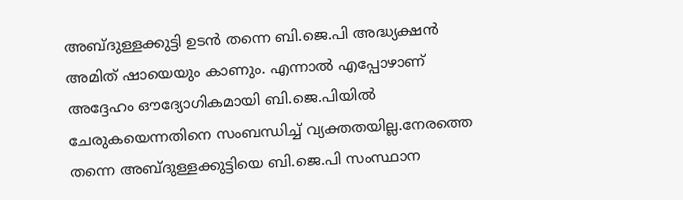അബ്ദുള്ളക്കുട്ടി ഉടൻ തന്നെ ബി.ജെ.പി അദ്ധ്യക്ഷൻ അമിത് ഷായെയും കാണും. എന്നാൽ എപ്പോഴാണ് അദ്ദേഹം ഔദ്യോഗികമായി ബി.ജെ.പിയിൽ ചേരുകയെന്നതിനെ സംബന്ധിച്ച് വ്യക്തതയില്ല.നേരത്തെ തന്നെ അബ്ദുള്ളക്കുട്ടിയെ ബി.ജെ.പി സംസ്ഥാന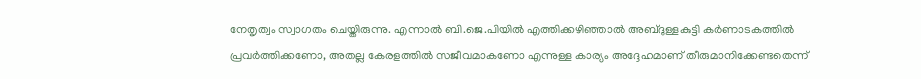നേതൃത്വം സ്വാഗതം ചെയ്തിരുന്നു. എന്നാൽ ബി.ജെ.പിയിൽ എത്തിക്കഴിഞ്ഞാൽ അബ്ദുള്ളകുട്ടി കർണാടകത്തിൽ പ്രവർത്തിക്കണോ, അതല്ല കേരളത്തിൽ സജീവമാകണോ എന്നുള്ള കാര്യം അദ്ദേഹമാണ് തീരുമാനിക്കേണ്ടതെന്ന്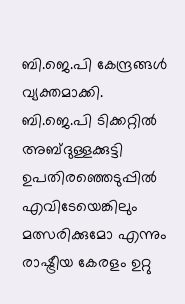ബി.ജെ.പി കേന്ദ്രങ്ങൾ വ്യക്തമാക്കി. ബി.ജെ.പി ടിക്കറ്റിൽ അബ്ദുള്ളക്കുട്ടി ഉപതിരഞ്ഞെടുപ്പിൽ എവിടേയെങ്കിലും മത്സരിക്കുമോ എന്നും രാഷ്ട്രീയ കേരളം ഉറ്റു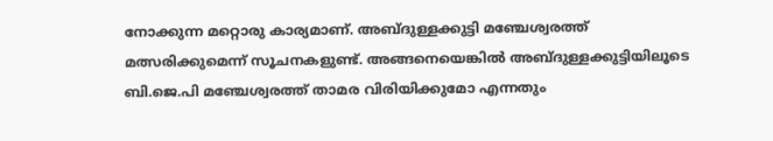നോക്കുന്ന മറ്റൊരു കാര്യമാണ്. അബ്ദുള്ളക്കുട്ടി മഞ്ചേശ്വരത്ത് മത്സരിക്കുമെന്ന് സൂചനകളുണ്ട്. അങ്ങനെയെങ്കിൽ അബ്ദുള്ളക്കുട്ടിയിലൂടെ ബി.ജെ.പി മഞ്ചേശ്വരത്ത് താമര വിരിയിക്കുമോ എന്നതും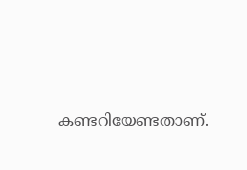കണ്ടറിയേണ്ടതാണ്.